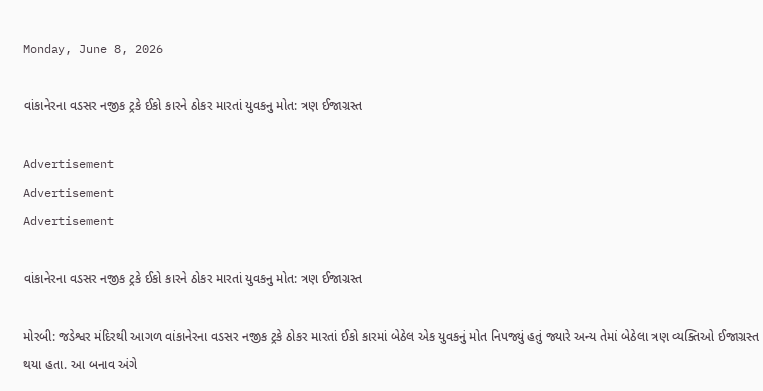Monday, June 8, 2026

વાંકાનેરના વડસર નજીક ટ્રકે ઈકો કારને ઠોકર મારતાં યુવકનુ મોત: ત્રણ ઈજાગ્રસ્ત

Advertisement
Advertisement
Advertisement

વાંકાનેરના વડસર નજીક ટ્રકે ઈકો કારને ઠોકર મારતાં યુવકનુ મોત: ત્રણ ઈજાગ્રસ્ત

મોરબી: જડેશ્વર મંદિરથી આગળ વાંકાનેરના વડસર નજીક ટ્રકે ઠોકર મારતાં ઈકો કારમાં બેઠેલ એક યુવકનું મોત નિપજ્યું હતું જ્યારે અન્ય તેમાં બેઠેલા ત્રણ વ્યક્તિઓ ઈજાગ્રસ્ત થયા હતા. આ બનાવ અંગે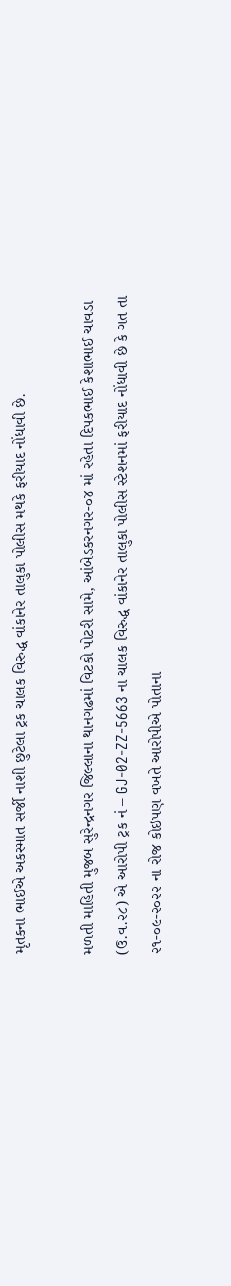મૃતકના ભાઈએ અકસ્માત સર્જી નાશી છુટેલા ટ્રક ચાલક વિરુદ્ધ વાંકાનેર તાલુકા પોલીસ મથકે ફરીયાદ નોંધાવી છે.

મળતી માહિતી મુજબ સુરેન્દ્રનગર જિલ્લાના થાનગઢમાં વિટકો પોટરી સામે, આંબેડકરનગર-૦૪ માં રહેતા દિપકભાઈ કેશાભાઈ ચાવડા (ઉ.વ.૨૮) એ આરોપી ટ્રક નં – GJ-02-ZZ-5663 ના ચાલક વિરુદ્ધ વાંકાનેર તાલુકા પોલીસ સ્ટેશનમાં ફરીયાદ નોંધાવી છે કે ગત તા ૨૧-૦૯-૨૦૨૨ ના રોજ કોઇપણ વખતે આરોપીએ પોતાના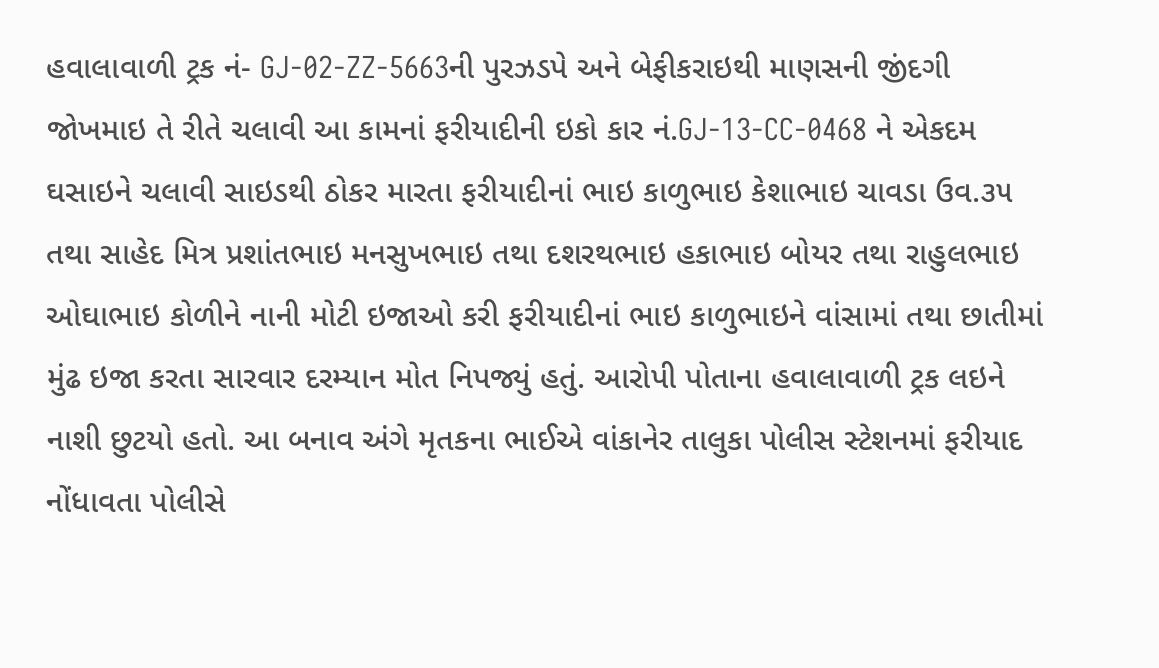હવાલાવાળી ટ્રક નં- GJ-02-ZZ-5663ની પુરઝડપે અને બેફીકરાઇથી માણસની જીંદગી જોખમાઇ તે રીતે ચલાવી આ કામનાં ફરીયાદીની ઇકો કાર નં.GJ-13-CC-0468 ને એકદમ ઘસાઇને ચલાવી સાઇડથી ઠોકર મારતા ફરીયાદીનાં ભાઇ કાળુભાઇ કેશાભાઇ ચાવડા ઉવ.૩૫ તથા સાહેદ મિત્ર પ્રશાંતભાઇ મનસુખભાઇ તથા દશરથભાઇ હકાભાઇ બોયર તથા રાહુલભાઇ ઓઘાભાઇ કોળીને નાની મોટી ઇજાઓ કરી ફરીયાદીનાં ભાઇ કાળુભાઇને વાંસામાં તથા છાતીમાં મુંઢ ઇજા કરતા સારવાર દરમ્યાન મોત નિપજ્યું હતું. આરોપી પોતાના હવાલાવાળી ટ્રક લઇને નાશી છુટયો હતો. આ બનાવ અંગે મૃતકના ભાઈએ વાંકાનેર તાલુકા પોલીસ સ્ટેશનમાં ફરીયાદ નોંધાવતા પોલીસે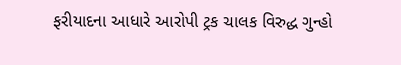ફરીયાદના આધારે આરોપી ટ્રક ચાલક વિરુદ્ધ ગુન્હો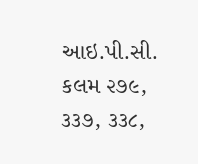આઇ.પી.સી. કલમ ૨૭૯, ૩૩૭, ૩૩૮,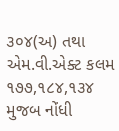૩૦૪(અ) તથા એમ.વી.એક્ટ કલમ ૧૭૭,૧૮૪,૧૩૪ મુજબ નોંધી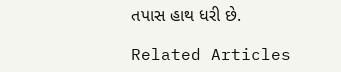તપાસ હાથ ધરી છે.

Related Articles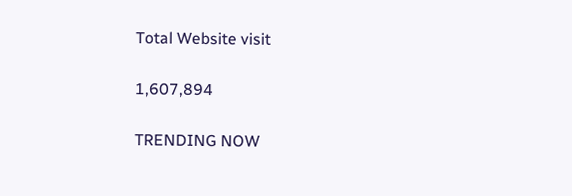Total Website visit

1,607,894

TRENDING NOW